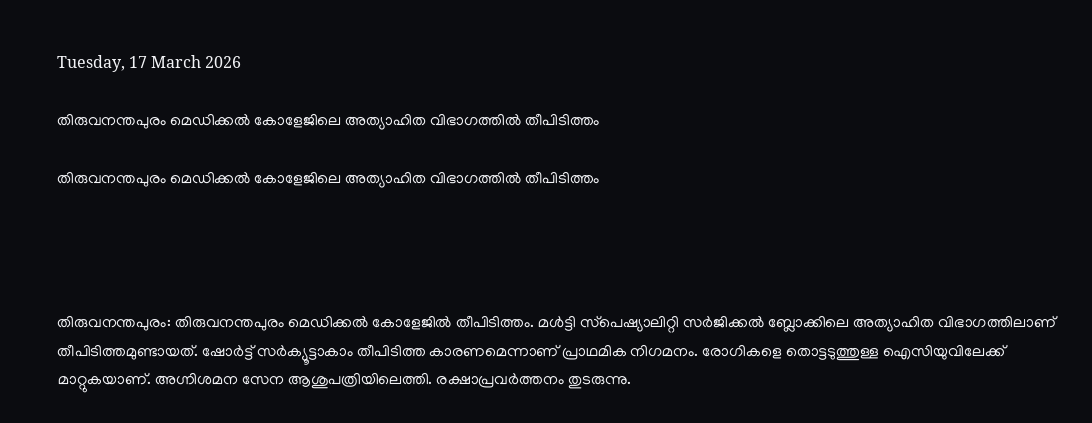Tuesday, 17 March 2026

തിരുവനന്തപുരം മെഡിക്കല്‍ കോളേജിലെ അത്യാഹിത വിഭാഗത്തില്‍ തീപിടിത്തം

തിരുവനന്തപുരം മെഡിക്കല്‍ കോളേജിലെ അത്യാഹിത വിഭാഗത്തില്‍ തീപിടിത്തം




തിരുവനന്തപുരം: തിരുവനന്തപുരം മെഡിക്കൽ കോളേജിൽ തീപിടിത്തം. മൾട്ടി സ്‌പെഷ്യാലിറ്റി സർജിക്കൽ ബ്ലോക്കിലെ അത്യാഹിത വിഭാഗത്തിലാണ് തീപിടിത്തമുണ്ടായത്. ഷോർട്ട് സർക്യൂട്ടാകാം തീപിടിത്ത കാരണമെന്നാണ് പ്രാഥമിക നിഗമനം. രോഗികളെ തൊട്ടടുത്തുള്ള ഐസിയുവിലേക്ക് മാറ്റുകയാണ്. അഗ്നിശമന സേന ആശുപത്രിയിലെത്തി. രക്ഷാപ്രവർത്തനം തുടരുന്നു.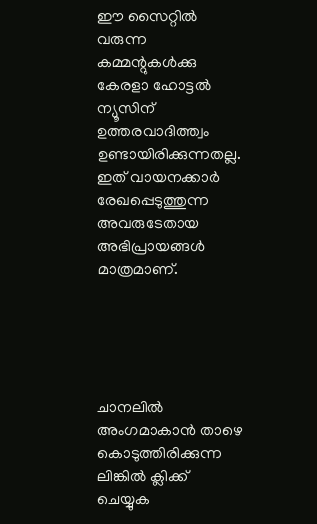ഈ സൈറ്റിൽ വരുന്ന കമ്മന്റുകൾക്കു കേരളാ ഹോട്ടൽ ന്യൂസിന് ഉത്തരവാദിത്ത്വം ഉണ്ടായിരിക്കുന്നതല്ല. ഇത് വായനക്കാർ രേഖപ്പെടുത്തുന്ന അവരുടേതായ അഭിപ്രായങ്ങൾ മാത്രമാണ്.





ചാനലിൽ അംഗമാകാൻ താഴെ കൊടുത്തിരിക്കുന്ന ലിങ്കിൽ ക്ലിക്ക് ചെയ്യുക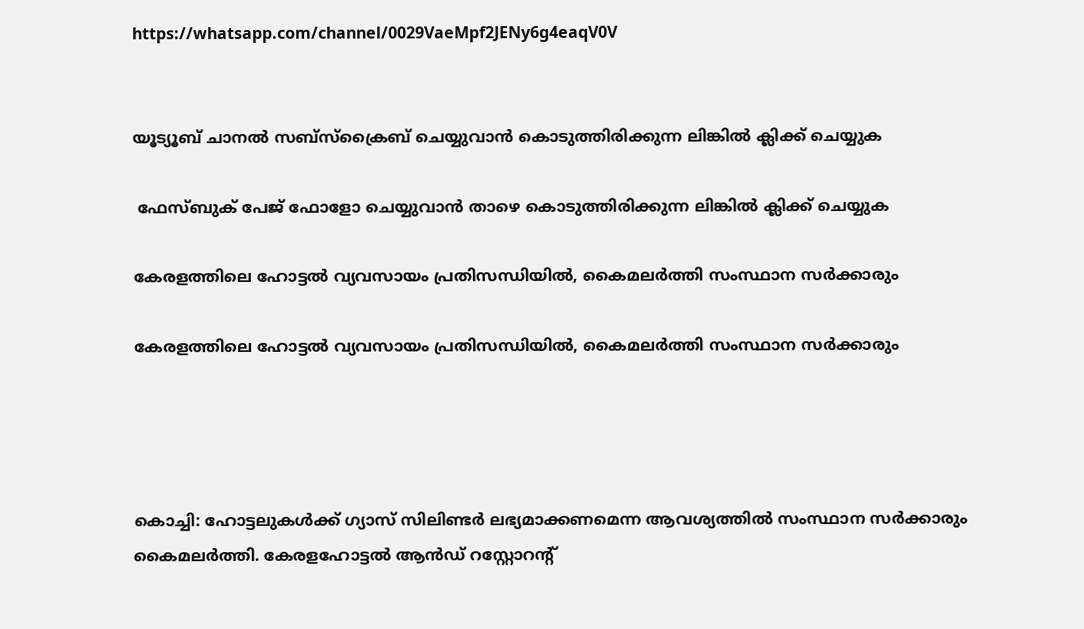https://whatsapp.com/channel/0029VaeMpf2JENy6g4eaqV0V


യൂട്യൂബ് ചാനൽ സബ്സ്ക്രൈബ് ചെയ്യുവാൻ കൊടുത്തിരിക്കുന്ന ലിങ്കിൽ ക്ലിക്ക് ചെയ്യുക

 ഫേസ്ബുക് പേജ് ഫോളോ ചെയ്യുവാൻ താഴെ കൊടുത്തിരിക്കുന്ന ലിങ്കിൽ ക്ലിക്ക് ചെയ്യുക

കേരളത്തിലെ ഹോട്ടൽ വ്യവസായം പ്രതിസന്ധിയിൽ, കൈമലർത്തി സംസ്ഥാന സർക്കാരും

കേരളത്തിലെ ഹോട്ടൽ വ്യവസായം പ്രതിസന്ധിയിൽ, കൈമലർത്തി സംസ്ഥാന സർക്കാരും




കൊച്ചി: ഹോട്ടലുകൾക്ക് ഗ്യാസ് സിലിണ്ടർ ലഭ്യമാക്കണമെന്ന ആവശ്യത്തിൽ സംസ്ഥാന സർക്കാരും കൈമലർത്തി. കേരളഹോട്ടൽ ആൻഡ് റസ്റ്റോറന്റ്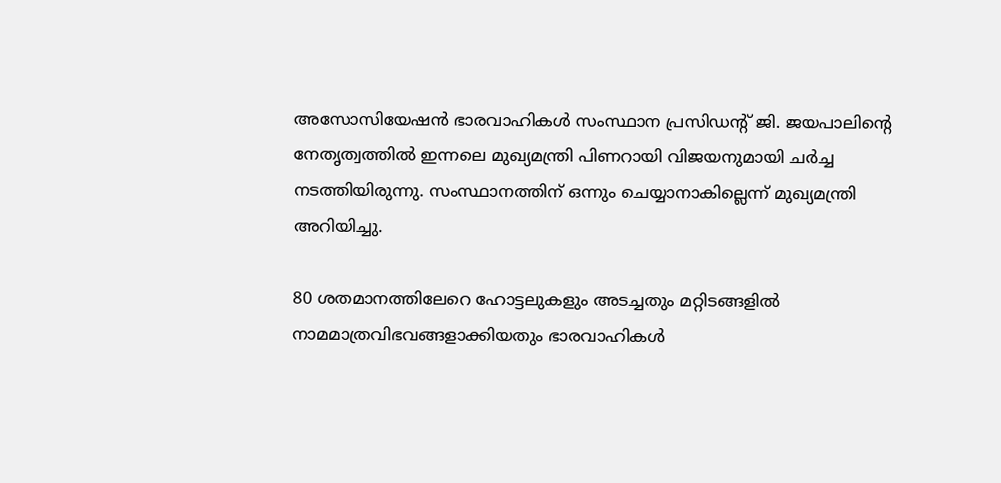അസോസിയേഷൻ ഭാരവാഹികൾ സംസ്ഥാന പ്രസിഡന്റ് ജി. ജയപാലിന്റെ നേതൃത്വത്തിൽ ഇന്നലെ മുഖ്യമന്ത്രി പിണറായി വിജയനുമായി ചർച്ച നടത്തിയിരുന്നു. സംസ്ഥാനത്തിന് ഒന്നും ചെയ്യാനാകില്ലെന്ന് മുഖ്യമന്ത്രി അറിയിച്ചു.

80 ശതമാനത്തിലേറെ ഹോട്ടലുകളും അടച്ചതും മറ്റിടങ്ങളിൽ നാമമാത്രവിഭവങ്ങളാക്കിയതും ഭാരവാഹികൾ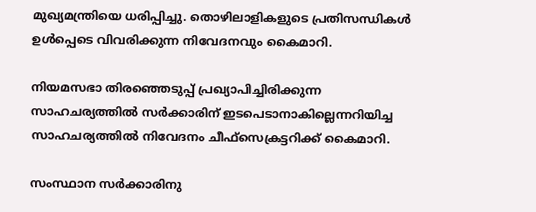മുഖ്യമന്ത്രിയെ ധരിപ്പിച്ചു. തൊഴിലാളികളുടെ പ്രതിസന്ധികൾ ഉൾപ്പെടെ വിവരിക്കുന്ന നിവേദനവും കൈമാറി.

നിയമസഭാ തിരഞ്ഞെടുപ്പ് പ്രഖ്യാപിച്ചിരിക്കുന്ന സാഹചര്യത്തിൽ സർക്കാരിന് ഇടപെടാനാകില്ലെന്നറിയിച്ച സാഹചര്യത്തിൽ നിവേദനം ചീഫ്സെക്രട്ടറിക്ക് കൈമാറി.

സംസ്ഥാന സർക്കാരിനു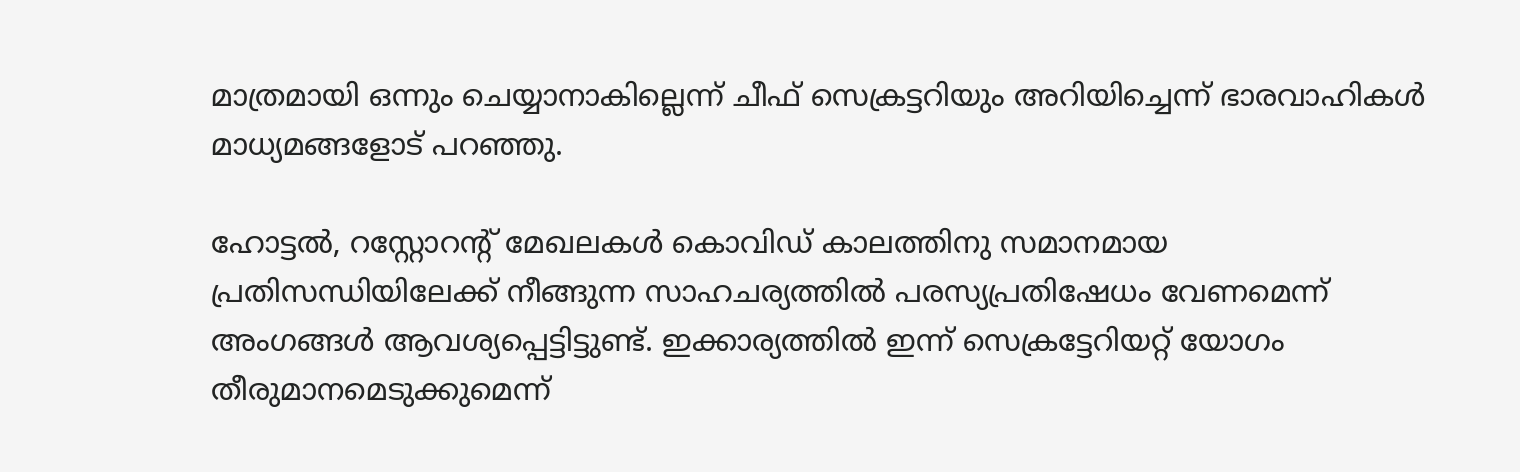മാത്രമായി ഒന്നും ചെയ്യാനാകില്ലെന്ന് ചീഫ് സെക്രട്ടറിയും അറിയിച്ചെന്ന് ഭാരവാഹികൾ മാധ്യമങ്ങളോട് പറഞ്ഞു.

ഹോട്ടൽ, റസ്റ്റോറന്റ് മേഖലകൾ കൊവിഡ് കാലത്തിനു സമാനമായ പ്രതിസന്ധിയിലേക്ക് നീങ്ങുന്ന സാഹചര്യത്തിൽ പരസ്യപ്രതിഷേധം വേണമെന്ന് അംഗങ്ങൾ ആവശ്യപ്പെട്ടിട്ടുണ്ട്. ഇക്കാര്യത്തിൽ ഇന്ന് സെക്രട്ടേറിയറ്റ് യോഗം തീരുമാനമെടുക്കുമെന്ന്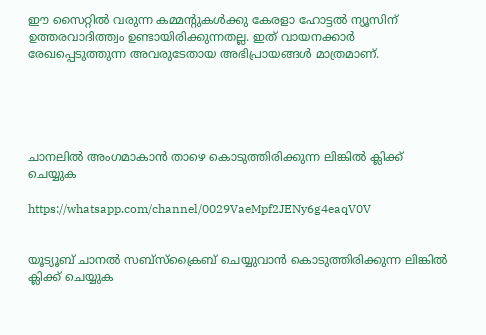ഈ സൈറ്റിൽ വരുന്ന കമ്മന്റുകൾക്കു കേരളാ ഹോട്ടൽ ന്യൂസിന് ഉത്തരവാദിത്ത്വം ഉണ്ടായിരിക്കുന്നതല്ല. ഇത് വായനക്കാർ രേഖപ്പെടുത്തുന്ന അവരുടേതായ അഭിപ്രായങ്ങൾ മാത്രമാണ്.





ചാനലിൽ അംഗമാകാൻ താഴെ കൊടുത്തിരിക്കുന്ന ലിങ്കിൽ ക്ലിക്ക് ചെയ്യുക

https://whatsapp.com/channel/0029VaeMpf2JENy6g4eaqV0V


യൂട്യൂബ് ചാനൽ സബ്സ്ക്രൈബ് ചെയ്യുവാൻ കൊടുത്തിരിക്കുന്ന ലിങ്കിൽ ക്ലിക്ക് ചെയ്യുക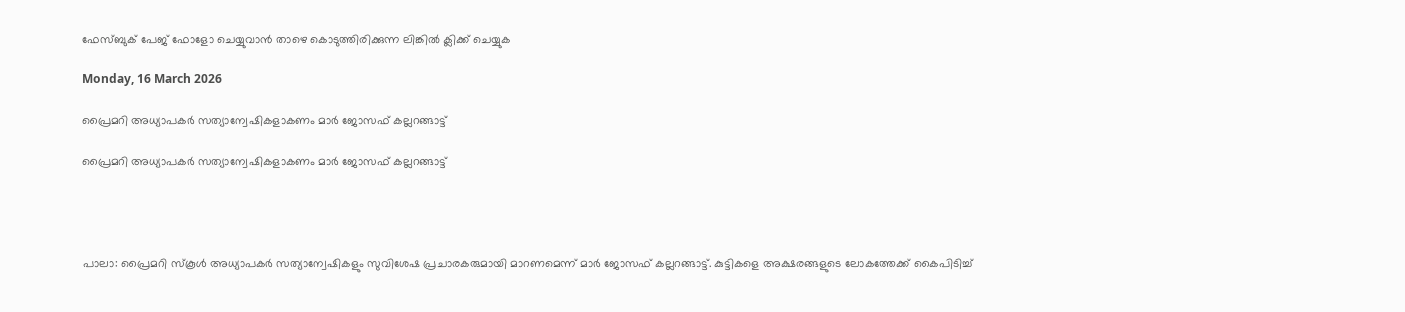ഫേസ്ബുക് പേജ് ഫോളോ ചെയ്യുവാൻ താഴെ കൊടുത്തിരിക്കുന്ന ലിങ്കിൽ ക്ലിക്ക് ചെയ്യുക

Monday, 16 March 2026

പ്രൈമറി അധ്യാപകർ സത്യാന്വേഷികളാകണം മാർ ജോസഫ് കല്ലറങ്ങാട്ട്

പ്രൈമറി അധ്യാപകർ സത്യാന്വേഷികളാകണം മാർ ജോസഫ് കല്ലറങ്ങാട്ട്




പാലാ: പ്രൈമറി സ്കൂൾ അധ്യാപകർ സത്യാന്വേഷികളും സുവിശേഷ പ്രചാരകരുമായി മാറണമെന്ന് മാർ ജോസഫ് കല്ലറങ്ങാട്ട്. കുട്ടികളെ അക്ഷരങ്ങളുടെ ലോകത്തേക്ക് കൈപിടിച്ച്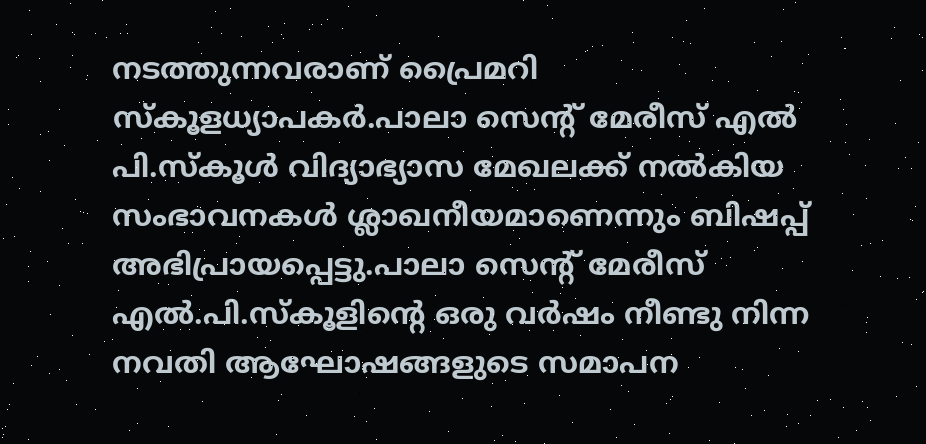നടത്തുന്നവരാണ് പ്രൈമറി സ്കൂളധ്യാപകർ.പാലാ സെൻ്റ് മേരീസ് എൽ പി.സ്കൂൾ വിദ്യാഭ്യാസ മേഖലക്ക് നൽകിയ സംഭാവനകൾ ശ്ലാഖനീയമാണെന്നും ബിഷപ്പ് അഭിപ്രായപ്പെട്ടു.പാലാ സെൻ്റ് മേരീസ് എൽ.പി.സ്കൂളിൻ്റെ ഒരു വർഷം നീണ്ടു നിന്ന നവതി ആഘോഷങ്ങളുടെ സമാപന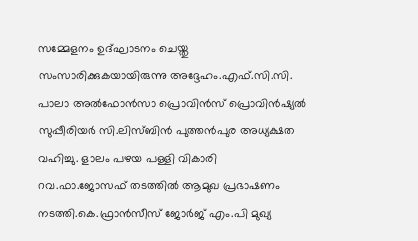സമ്മേളനം ഉദ്ഘാടനം ചെയ്തു സംസാരിക്കുകയായിരുന്നു അദ്ദേഹം.എഫ്.സി.സി. പാലാ അൽഫോൻസാ പ്രൊവിൻസ് പ്രൊവിൻഷ്യൽ സുപ്പീരിയർ സി.ലിസ്ബിൻ പുത്തൻപുര അധ്യക്ഷത വഹിച്ചു. ളാലം പഴയ പള്ളി വികാരി റവ.ഫാ.ജോസഫ് തടത്തിൽ ആമുഖ പ്രഭാഷണം നടത്തി.കെ.ഫ്രാൻസീസ് ജോർജ് എം.പി മുഖ്യ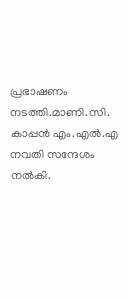പ്രഭാഷണം നടത്തി.മാണി.സി. കാപ്പൻ എം.എൽ.എ നവതി സന്ദേശം നൽകി.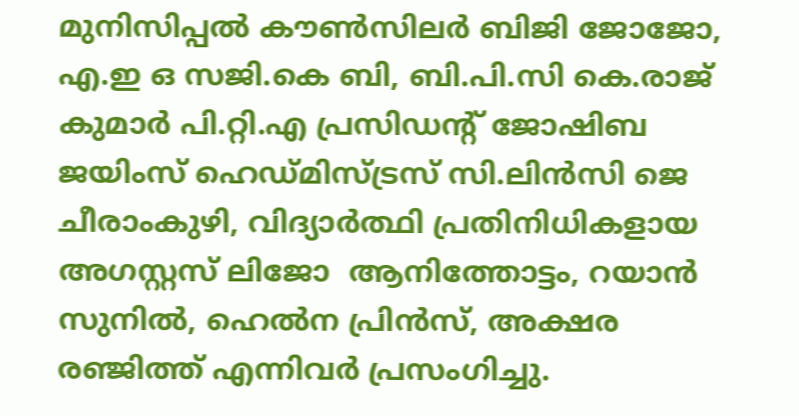മുനിസിപ്പൽ കൗൺസിലർ ബിജി ജോജോ, എ.ഇ ഒ സജി.കെ ബി, ബി.പി.സി കെ.രാജ് കുമാർ പി.റ്റി.എ പ്രസിഡൻ്റ് ജോഷിബ ജയിംസ് ഹെഡ്മിസ്ട്രസ് സി.ലിൻസി ജെ ചീരാംകുഴി, വിദ്യാർത്ഥി പ്രതിനിധികളായ അഗസ്റ്റസ് ലിജോ  ആനിത്തോട്ടം, റയാൻ സുനിൽ, ഹെൽന പ്രിൻസ്, അക്ഷര രഞ്ജിത്ത് എന്നിവർ പ്രസംഗിച്ചു.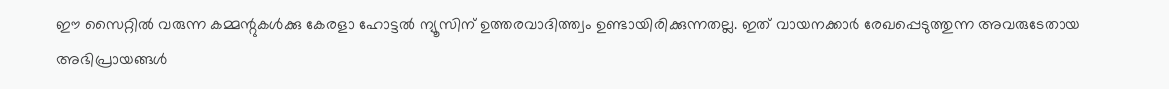ഈ സൈറ്റിൽ വരുന്ന കമ്മന്റുകൾക്കു കേരളാ ഹോട്ടൽ ന്യൂസിന് ഉത്തരവാദിത്ത്വം ഉണ്ടായിരിക്കുന്നതല്ല. ഇത് വായനക്കാർ രേഖപ്പെടുത്തുന്ന അവരുടേതായ അഭിപ്രായങ്ങൾ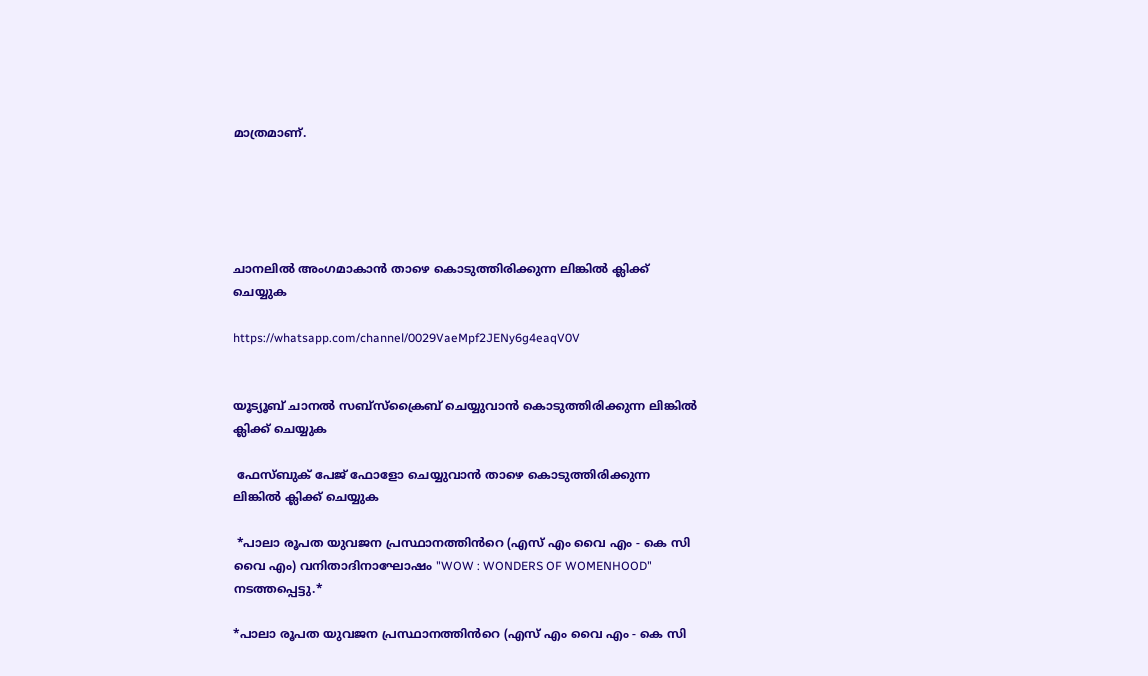മാത്രമാണ്.





ചാനലിൽ അംഗമാകാൻ താഴെ കൊടുത്തിരിക്കുന്ന ലിങ്കിൽ ക്ലിക്ക് ചെയ്യുക

https://whatsapp.com/channel/0029VaeMpf2JENy6g4eaqV0V


യൂട്യൂബ് ചാനൽ സബ്സ്ക്രൈബ് ചെയ്യുവാൻ കൊടുത്തിരിക്കുന്ന ലിങ്കിൽ ക്ലിക്ക് ചെയ്യുക

 ഫേസ്ബുക് പേജ് ഫോളോ ചെയ്യുവാൻ താഴെ കൊടുത്തിരിക്കുന്ന ലിങ്കിൽ ക്ലിക്ക് ചെയ്യുക

 *പാലാ രൂപത യുവജന പ്രസ്ഥാനത്തിൻറെ (എസ് എം വൈ എം - കെ സി വൈ എം) വനിതാദിനാഘോഷം "WOW : WONDERS OF WOMENHOOD" നടത്തപ്പെട്ടു.*

*പാലാ രൂപത യുവജന പ്രസ്ഥാനത്തിൻറെ (എസ് എം വൈ എം - കെ സി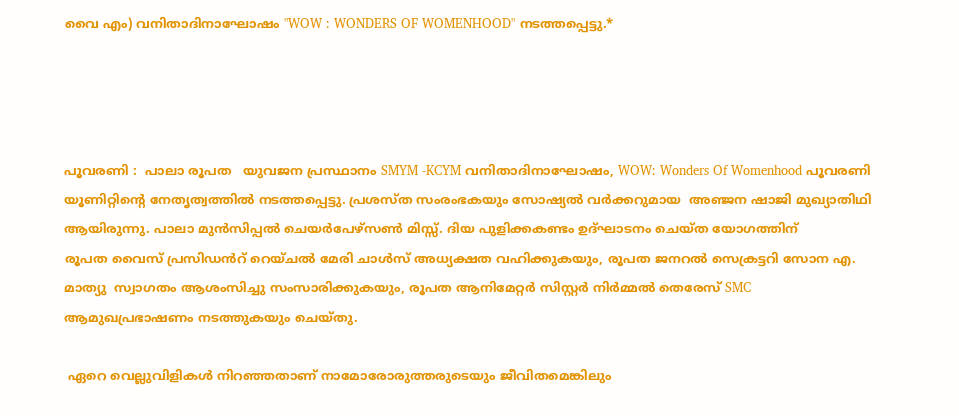വൈ എം) വനിതാദിനാഘോഷം "WOW : WONDERS OF WOMENHOOD" നടത്തപ്പെട്ടു.*




പൂവരണി :  പാലാ രൂപത   യുവജന പ്രസ്ഥാനം SMYM -KCYM വനിതാദിനാഘോഷം, WOW: Wonders Of Womenhood പൂവരണി യൂണിറ്റിന്റെ നേതൃത്വത്തിൽ നടത്തപ്പെട്ടു. പ്രശസ്ത സംരംഭകയും സോഷ്യൽ വർക്കറുമായ  അഞ്ജന ഷാജി മുഖ്യാതിഥി ആയിരുന്നു. പാലാ മുൻസിപ്പൽ ചെയർപേഴ്സൺ മിസ്സ്. ദിയ പുളിക്കകണ്ടം ഉദ്ഘാടനം ചെയ്ത യോഗത്തിന്
രൂപത വൈസ് പ്രസിഡൻറ് റെയ്ചൽ മേരി ചാൾസ് അധ്യക്ഷത വഹിക്കുകയും, രൂപത ജനറൽ സെക്രട്ടറി സോന എ. മാത്യു  സ്വാഗതം ആശംസിച്ചു സംസാരിക്കുകയും, രൂപത ആനിമേറ്റർ സിസ്റ്റർ നിർമ്മൽ തെരേസ് SMC ആമുഖപ്രഭാഷണം നടത്തുകയും ചെയ്തു.

 ഏറെ വെല്ലുവിളികൾ നിറഞ്ഞതാണ് നാമോരോരുത്തരുടെയും ജീവിതമെങ്കിലും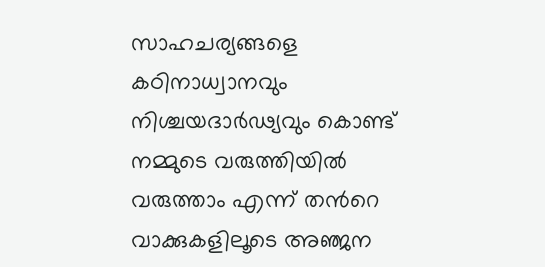സാഹചര്യങ്ങളെ കഠിനാധ്വാനവും നിശ്ചയദാർഢ്യവും കൊണ്ട് നമ്മുടെ വരുത്തിയിൽ വരുത്താം എന്ന് തൻറെ വാക്കുകളിലൂടെ അഞ്ജന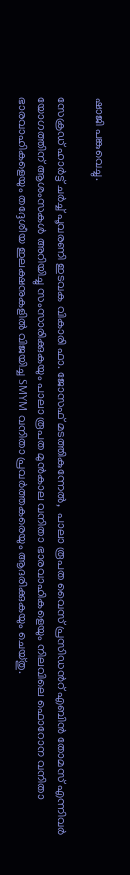ഷാജി പങ്കുവെച്ചു.

സേക്രഡ് ഹാർട്ട് ചർച്ച് പൂവരണി ഇടവക വികാരി ഫാ. ജോസഫ് മടത്തികുന്നേൽ,  പാലാ രൂപത വൈസ് പ്രസിഡൻറ് എബിൻ തോമസ് എന്നിവർ യോഗത്തിന് ആശംസകൾ അറിയിച്ചു സംസാരിക്കുകയും പാലാ രൂപത മുൻകാല വനിതാ ഭാരവാഹികളെയും നിലവിലെ ഫൊറോന വനിതാ ഭാരവാഹികളെയും തദ്ദേശീയ ഇലക്ഷനുകളിൽ വിജയിച്ച SMYM വനിതാ പ്രവർത്തകരെയും ആദരിക്കുകയും ചെയ്തു.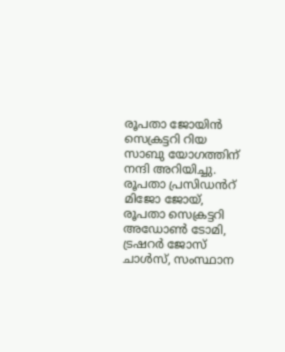രൂപതാ ജോയിൻ സെക്രട്ടറി റിയ സാബു യോഗത്തിന് നന്ദി അറിയിച്ചു. രൂപതാ പ്രസിഡൻറ് മിജോ ജോയ്, രൂപതാ സെക്രട്ടറി അഡോൺ ടോമി, ട്രഷറർ ജോസ് ചാൾസ്, സംസ്ഥാന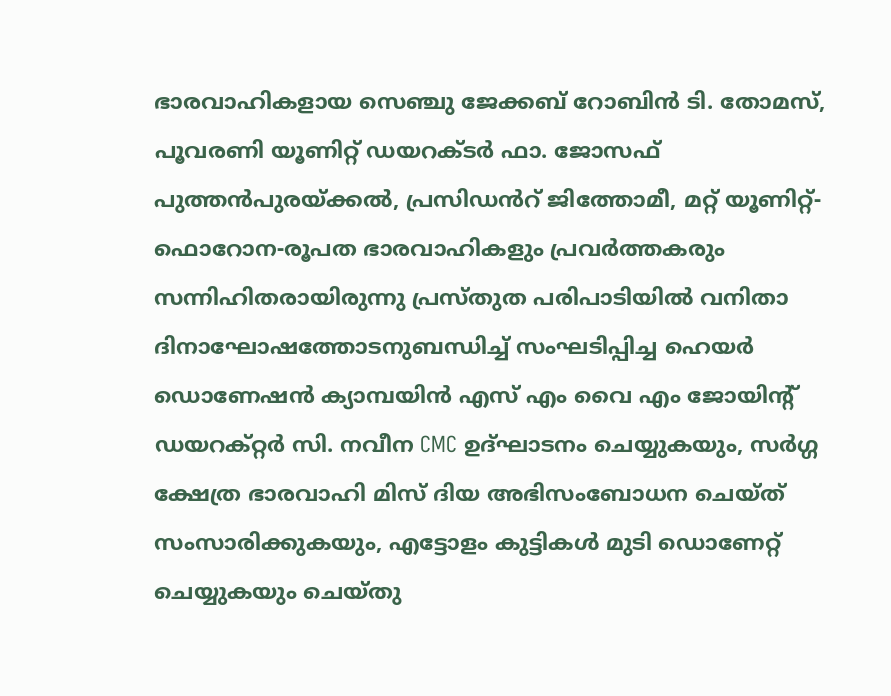ഭാരവാഹികളായ സെഞ്ചു ജേക്കബ് റോബിന്‍ ടി. തോമസ്, പൂവരണി യൂണിറ്റ് ഡയറക്ടർ ഫാ. ജോസഫ് പുത്തൻപുരയ്ക്കൽ, പ്രസിഡൻറ് ജിത്തോമീ, മറ്റ് യൂണിറ്റ്-ഫൊറോന-രൂപത ഭാരവാഹികളും പ്രവർത്തകരും സന്നിഹിതരായിരുന്നു പ്രസ്തുത പരിപാടിയിൽ വനിതാ ദിനാഘോഷത്തോടനുബന്ധിച്ച് സംഘടിപ്പിച്ച ഹെയർ ഡൊണേഷൻ ക്യാമ്പയിൻ എസ് എം വൈ എം ജോയിൻ്റ് ഡയറക്റ്റർ സി. നവീന CMC ഉദ്ഘാടനം ചെയ്യുകയും, സർഗ്ഗ ക്ഷേത്ര ഭാരവാഹി മിസ് ദിയ അഭിസംബോധന ചെയ്ത് സംസാരിക്കുകയും, എട്ടോളം കുട്ടികൾ മുടി ഡൊണേറ്റ് ചെയ്യുകയും ചെയ്തു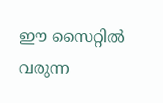ഈ സൈറ്റിൽ വരുന്ന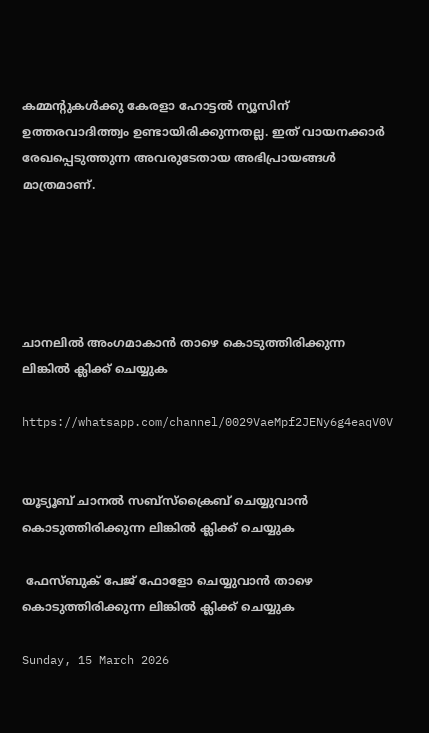കമ്മന്റുകൾക്കു കേരളാ ഹോട്ടൽ ന്യൂസിന് ഉത്തരവാദിത്ത്വം ഉണ്ടായിരിക്കുന്നതല്ല. ഇത് വായനക്കാർ രേഖപ്പെടുത്തുന്ന അവരുടേതായ അഭിപ്രായങ്ങൾ മാത്രമാണ്.





ചാനലിൽ അംഗമാകാൻ താഴെ കൊടുത്തിരിക്കുന്ന ലിങ്കിൽ ക്ലിക്ക് ചെയ്യുക

https://whatsapp.com/channel/0029VaeMpf2JENy6g4eaqV0V


യൂട്യൂബ് ചാനൽ സബ്സ്ക്രൈബ് ചെയ്യുവാൻ കൊടുത്തിരിക്കുന്ന ലിങ്കിൽ ക്ലിക്ക് ചെയ്യുക

 ഫേസ്ബുക് പേജ് ഫോളോ ചെയ്യുവാൻ താഴെ കൊടുത്തിരിക്കുന്ന ലിങ്കിൽ ക്ലിക്ക് ചെയ്യുക

Sunday, 15 March 2026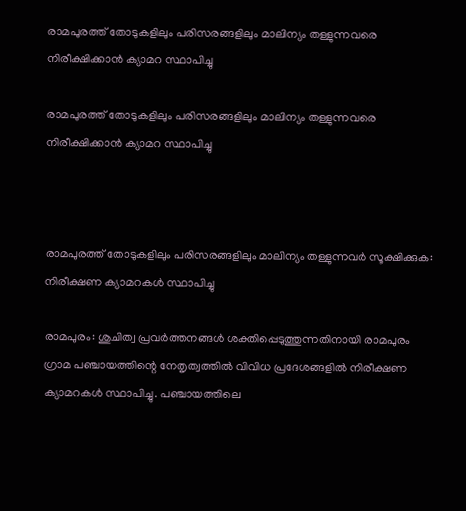രാമപുരത്ത് തോടുകളിലും പരിസരങ്ങളിലും മാലിന്യം തള്ളുന്നവരെ  നിരീക്ഷിക്കാൻ ക്യാമറ സ്ഥാപിച്ചു

രാമപുരത്ത് തോടുകളിലും പരിസരങ്ങളിലും മാലിന്യം തള്ളുന്നവരെ നിരീക്ഷിക്കാൻ ക്യാമറ സ്ഥാപിച്ചു



രാമപുരത്ത് തോടുകളിലും പരിസരങ്ങളിലും മാലിന്യം തള്ളുന്നവർ സൂക്ഷിക്കുക: നിരീക്ഷണ ക്യാമറകൾ സ്ഥാപിച്ചു

രാമപുരം: ശുചിത്വ പ്രവർത്തനങ്ങൾ ശക്തിപ്പെടുത്തുന്നതിനായി രാമപുരം ഗ്രാമ പഞ്ചായത്തിന്റെ നേതൃത്വത്തിൽ വിവിധ പ്രദേശങ്ങളിൽ നിരീക്ഷണ ക്യാമറകൾ സ്ഥാപിച്ചു. പഞ്ചായത്തിലെ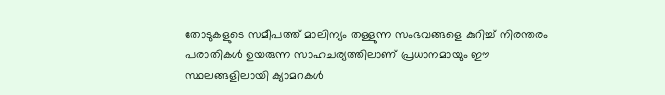തോടുകളുടെ സമീപത്ത് മാലിന്യം തള്ളുന്ന സംഭവങ്ങളെ കുറിച്ച് നിരന്തരം പരാതികൾ ഉയരുന്ന സാഹചര്യത്തിലാണ് പ്രധാനമായും ഈ സ്ഥലങ്ങളിലായി ക്യാമറകൾ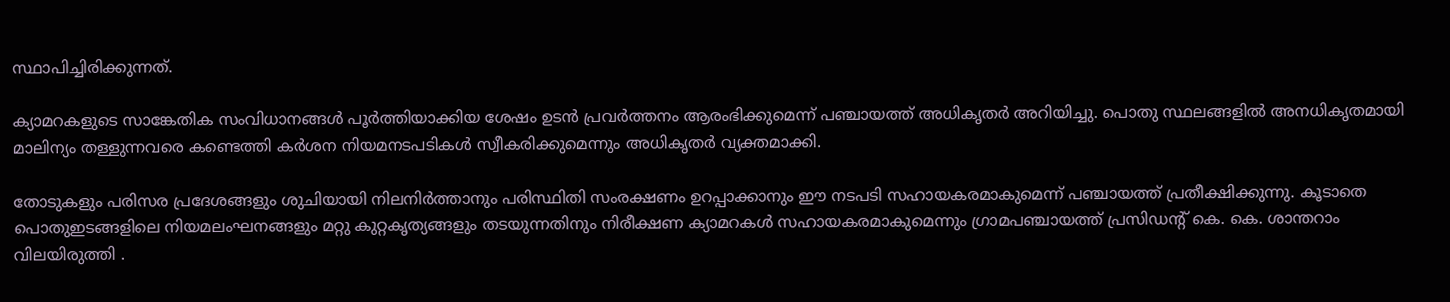സ്ഥാപിച്ചിരിക്കുന്നത്.

ക്യാമറകളുടെ സാങ്കേതിക സംവിധാനങ്ങൾ പൂർത്തിയാക്കിയ ശേഷം ഉടൻ പ്രവർത്തനം ആരംഭിക്കുമെന്ന് പഞ്ചായത്ത് അധികൃതർ അറിയിച്ചു. പൊതു സ്ഥലങ്ങളിൽ അനധികൃതമായി മാലിന്യം തള്ളുന്നവരെ കണ്ടെത്തി കർശന നിയമനടപടികൾ സ്വീകരിക്കുമെന്നും അധികൃതർ വ്യക്തമാക്കി.

തോടുകളും പരിസര പ്രദേശങ്ങളും ശുചിയായി നിലനിർത്താനും പരിസ്ഥിതി സംരക്ഷണം ഉറപ്പാക്കാനും ഈ നടപടി സഹായകരമാകുമെന്ന് പഞ്ചായത്ത് പ്രതീക്ഷിക്കുന്നു. കൂടാതെ പൊതുഇടങ്ങളിലെ നിയമലംഘനങ്ങളും മറ്റു കുറ്റകൃത്യങ്ങളും തടയുന്നതിനും നിരീക്ഷണ ക്യാമറകൾ സഹായകരമാകുമെന്നും ഗ്രാമപഞ്ചായത്ത് പ്രസിഡന്റ്‌ കെ. കെ. ശാന്തറാം  വിലയിരുത്തി .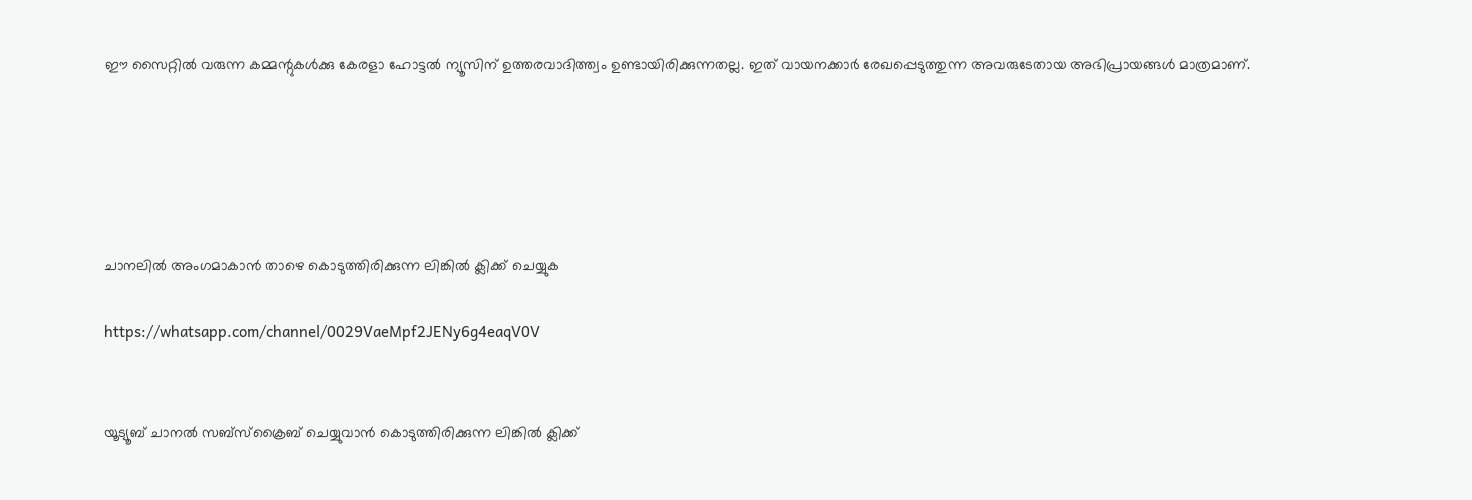ഈ സൈറ്റിൽ വരുന്ന കമ്മന്റുകൾക്കു കേരളാ ഹോട്ടൽ ന്യൂസിന് ഉത്തരവാദിത്ത്വം ഉണ്ടായിരിക്കുന്നതല്ല. ഇത് വായനക്കാർ രേഖപ്പെടുത്തുന്ന അവരുടേതായ അഭിപ്രായങ്ങൾ മാത്രമാണ്.





ചാനലിൽ അംഗമാകാൻ താഴെ കൊടുത്തിരിക്കുന്ന ലിങ്കിൽ ക്ലിക്ക് ചെയ്യുക

https://whatsapp.com/channel/0029VaeMpf2JENy6g4eaqV0V


യൂട്യൂബ് ചാനൽ സബ്സ്ക്രൈബ് ചെയ്യുവാൻ കൊടുത്തിരിക്കുന്ന ലിങ്കിൽ ക്ലിക്ക്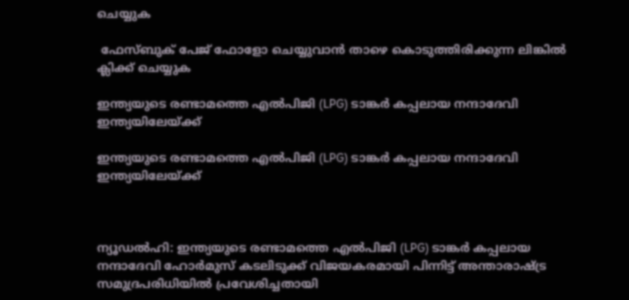ചെയ്യുക

 ഫേസ്ബുക് പേജ് ഫോളോ ചെയ്യുവാൻ താഴെ കൊടുത്തിരിക്കുന്ന ലിങ്കിൽ ക്ലിക്ക് ചെയ്യുക

ഇന്ത്യയുടെ രണ്ടാമത്തെ എൽപിജി (LPG) ടാങ്കർ കപ്പലായ നന്ദാദേവി ഇന്ത്യയിലേയ്ക്ക്

ഇന്ത്യയുടെ രണ്ടാമത്തെ എൽപിജി (LPG) ടാങ്കർ കപ്പലായ നന്ദാദേവി ഇന്ത്യയിലേയ്ക്ക്



ന്യൂഡൽഹി: ഇന്ത്യയുടെ രണ്ടാമത്തെ എൽപിജി (LPG) ടാങ്കർ കപ്പലായ നന്ദാദേവി ഹോർമുസ് കടലിടുക്ക് വിജയകരമായി പിന്നിട്ട് അന്താരാഷ്ട്ര സമുദ്രപരിധിയിൽ പ്രവേശിച്ചതായി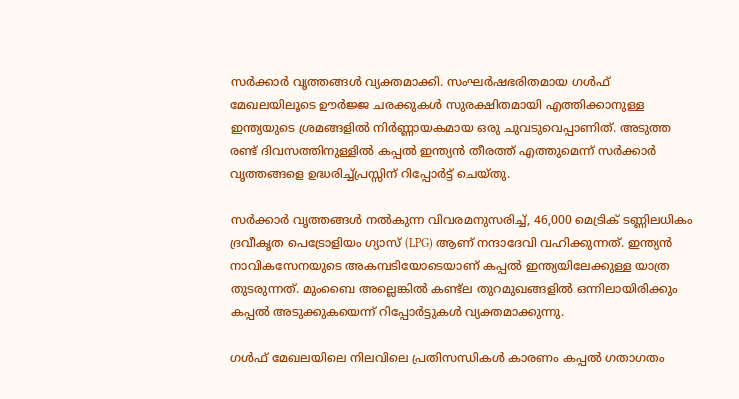സർക്കാർ വൃത്തങ്ങൾ വ്യക്തമാക്കി. സംഘർഷഭരിതമായ ഗൾഫ് മേഖലയിലൂടെ ഊർജ്ജ ചരക്കുകൾ സുരക്ഷിതമായി എത്തിക്കാനുള്ള ഇന്ത്യയുടെ ശ്രമങ്ങളിൽ നിർണ്ണായകമായ ഒരു ചുവടുവെപ്പാണിത്. അടുത്ത രണ്ട് ദിവസത്തിനുള്ളിൽ കപ്പൽ ഇന്ത്യൻ തീരത്ത് എത്തുമെന്ന് സർക്കാർ വൃത്തങ്ങളെ ഉദ്ധരിച്ച്പ്രസ്സിന് റിപ്പോർട്ട് ചെയ്തു.

സർക്കാർ വൃത്തങ്ങൾ നൽകുന്ന വിവരമനുസരിച്ച്, 46,000 മെട്രിക് ടണ്ണിലധികം ദ്രവീകൃത പെട്രോളിയം ഗ്യാസ് (LPG) ആണ് നന്ദാദേവി വഹിക്കുന്നത്. ഇന്ത്യൻ നാവികസേനയുടെ അകമ്പടിയോടെയാണ് കപ്പൽ ഇന്ത്യയിലേക്കുള്ള യാത്ര തുടരുന്നത്. മുംബൈ അല്ലെങ്കിൽ കണ്ട്‌ല തുറമുഖങ്ങളിൽ ഒന്നിലായിരിക്കും കപ്പൽ അടുക്കുകയെന്ന് റിപ്പോർട്ടുകൾ വ്യക്തമാക്കുന്നു.

ഗൾഫ് മേഖലയിലെ നിലവിലെ പ്രതിസന്ധികൾ കാരണം കപ്പൽ ഗതാഗതം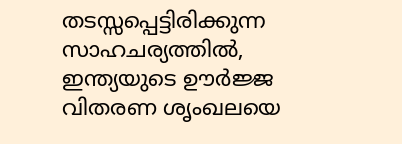തടസ്സപ്പെട്ടിരിക്കുന്ന സാഹചര്യത്തിൽ, ഇന്ത്യയുടെ ഊർജ്ജ വിതരണ ശൃംഖലയെ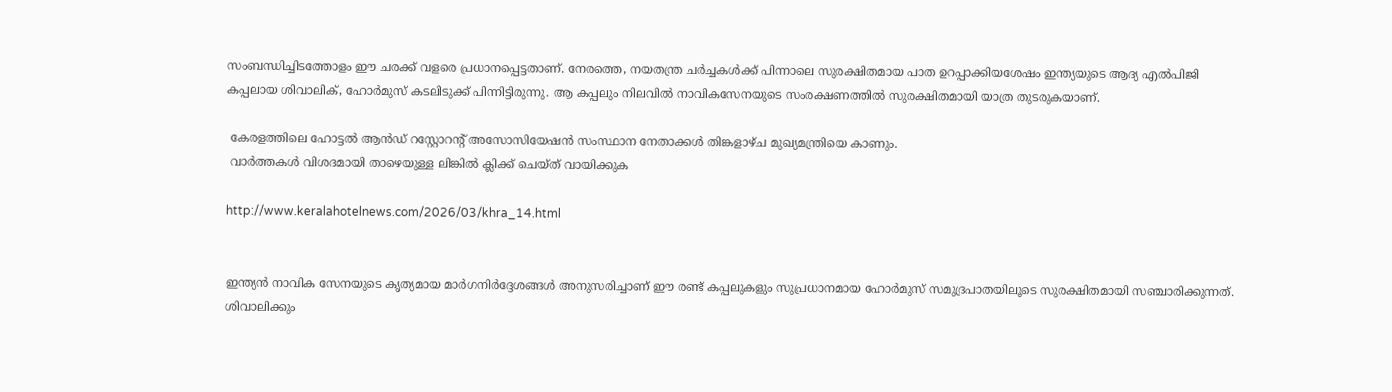സംബന്ധിച്ചിടത്തോളം ഈ ചരക്ക് വളരെ പ്രധാനപ്പെട്ടതാണ്. നേരത്തെ, നയതന്ത്ര ചർച്ചകൾക്ക് പിന്നാലെ സുരക്ഷിതമായ പാത ഉറപ്പാക്കിയശേഷം ഇന്ത്യയുടെ ആദ്യ എൽപിജി കപ്പലായ ശിവാലിക്, ഹോർമുസ് കടലിടുക്ക് പിന്നിട്ടിരുന്നു. ആ കപ്പലും നിലവിൽ നാവികസേനയുടെ സംരക്ഷണത്തിൽ സുരക്ഷിതമായി യാത്ര തുടരുകയാണ്.

 കേരളത്തിലെ ഹോട്ടൽ ആൻഡ് റസ്റ്റോറന്റ് അസോസിയേഷൻ സംസ്ഥാന നേതാക്കൾ തിങ്കളാഴ്ച മുഖ്യമന്ത്രിയെ കാണും.
 വാർത്തകൾ വിശദമായി താഴെയുള്ള ലിങ്കിൽ ക്ലിക്ക് ചെയ്ത് വായിക്കുക

http://www.keralahotelnews.com/2026/03/khra_14.html


ഇന്ത്യൻ നാവിക സേനയുടെ കൃത്യമായ മാർഗനിർദ്ദേശങ്ങൾ അനുസരിച്ചാണ് ഈ രണ്ട് കപ്പലുകളും സുപ്രധാനമായ ഹോർമുസ് സമുദ്രപാതയിലൂടെ സുരക്ഷിതമായി സഞ്ചാരിക്കുന്നത്. ശിവാലിക്കും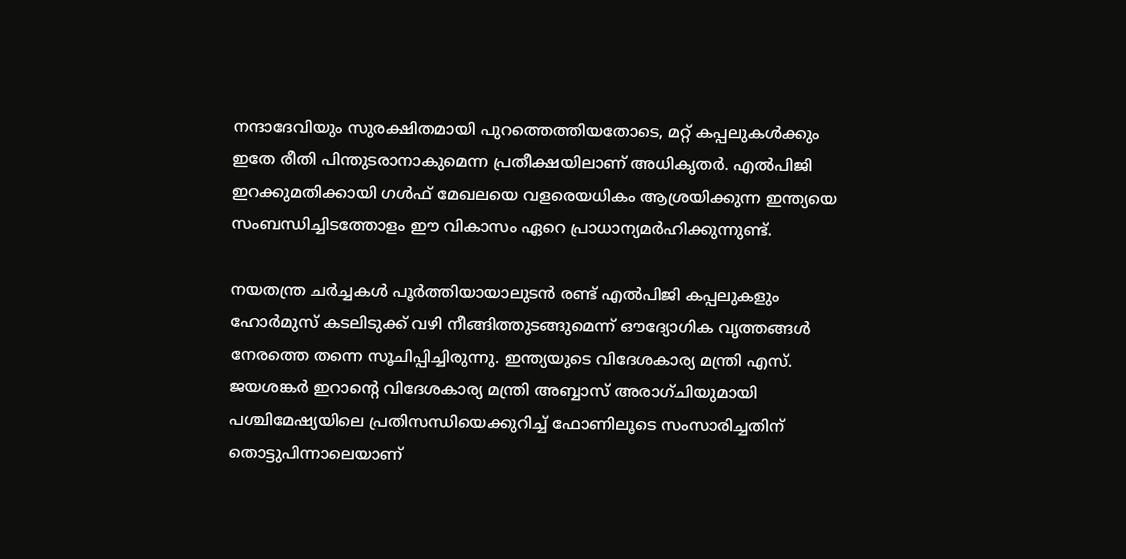നന്ദാദേവിയും സുരക്ഷിതമായി പുറത്തെത്തിയതോടെ, മറ്റ് കപ്പലുകൾക്കും ഇതേ രീതി പിന്തുടരാനാകുമെന്ന പ്രതീക്ഷയിലാണ് അധികൃതർ. എൽപിജി ഇറക്കുമതിക്കായി ഗൾഫ് മേഖലയെ വളരെയധികം ആശ്രയിക്കുന്ന ഇന്ത്യയെ സംബന്ധിച്ചിടത്തോളം ഈ വികാസം ഏറെ പ്രാധാന്യമർഹിക്കുന്നുണ്ട്.

നയതന്ത്ര ചർച്ചകൾ പൂർത്തിയായാലുടൻ രണ്ട് എൽപിജി കപ്പലുകളും ഹോർമുസ് കടലിടുക്ക് വഴി നീങ്ങിത്തുടങ്ങുമെന്ന് ഔദ്യോഗിക വൃത്തങ്ങൾ നേരത്തെ തന്നെ സൂചിപ്പിച്ചിരുന്നു. ഇന്ത്യയുടെ വിദേശകാര്യ മന്ത്രി എസ്. ജയശങ്കർ ഇറാന്റെ വിദേശകാര്യ മന്ത്രി അബ്ബാസ് അരാഗ്ചിയുമായി പശ്ചിമേഷ്യയിലെ പ്രതിസന്ധിയെക്കുറിച്ച് ഫോണിലൂടെ സംസാരിച്ചതിന് തൊട്ടുപിന്നാലെയാണ്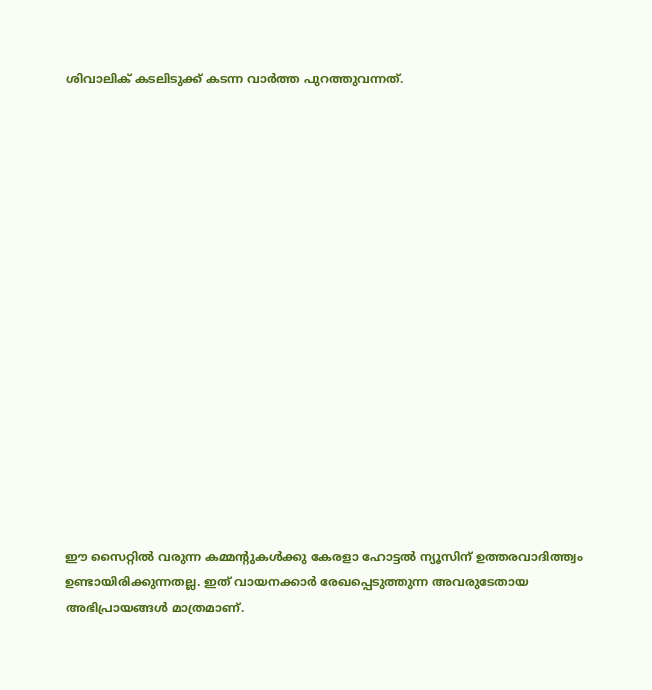ശിവാലിക് കടലിടുക്ക് കടന്ന വാർത്ത പുറത്തുവന്നത്.


















ഈ സൈറ്റിൽ വരുന്ന കമ്മന്റുകൾക്കു കേരളാ ഹോട്ടൽ ന്യൂസിന് ഉത്തരവാദിത്ത്വം ഉണ്ടായിരിക്കുന്നതല്ല. ഇത് വായനക്കാർ രേഖപ്പെടുത്തുന്ന അവരുടേതായ അഭിപ്രായങ്ങൾ മാത്രമാണ്.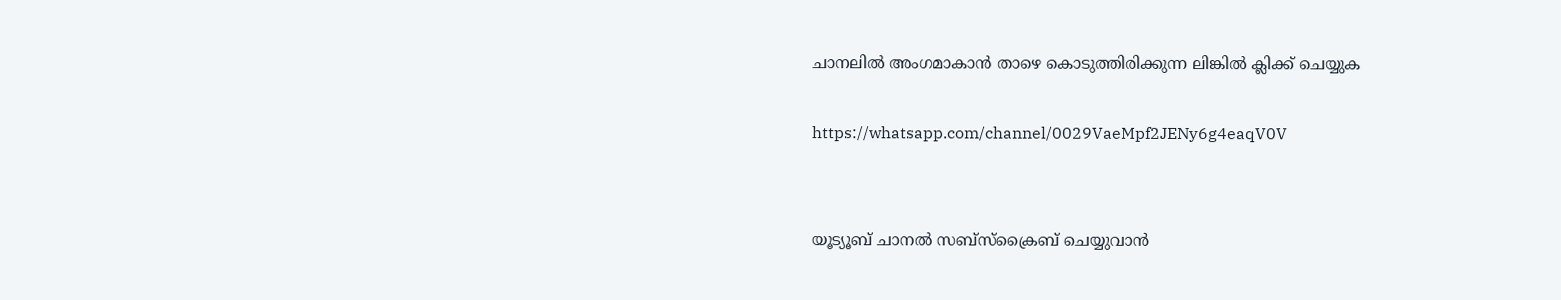ചാനലിൽ അംഗമാകാൻ താഴെ കൊടുത്തിരിക്കുന്ന ലിങ്കിൽ ക്ലിക്ക് ചെയ്യുക

https://whatsapp.com/channel/0029VaeMpf2JENy6g4eaqV0V


യൂട്യൂബ് ചാനൽ സബ്സ്ക്രൈബ് ചെയ്യുവാൻ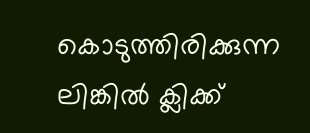കൊടുത്തിരിക്കുന്ന ലിങ്കിൽ ക്ലിക്ക്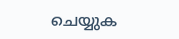ചെയ്യുക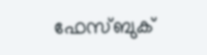ഫേസ്ബുക്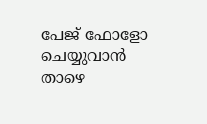പേജ് ഫോളോ ചെയ്യുവാൻ താഴെ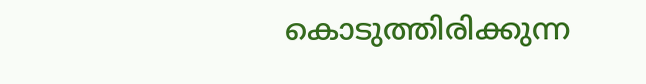കൊടുത്തിരിക്കുന്ന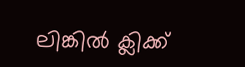ലിങ്കിൽ ക്ലിക്ക്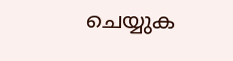ചെയ്യുക